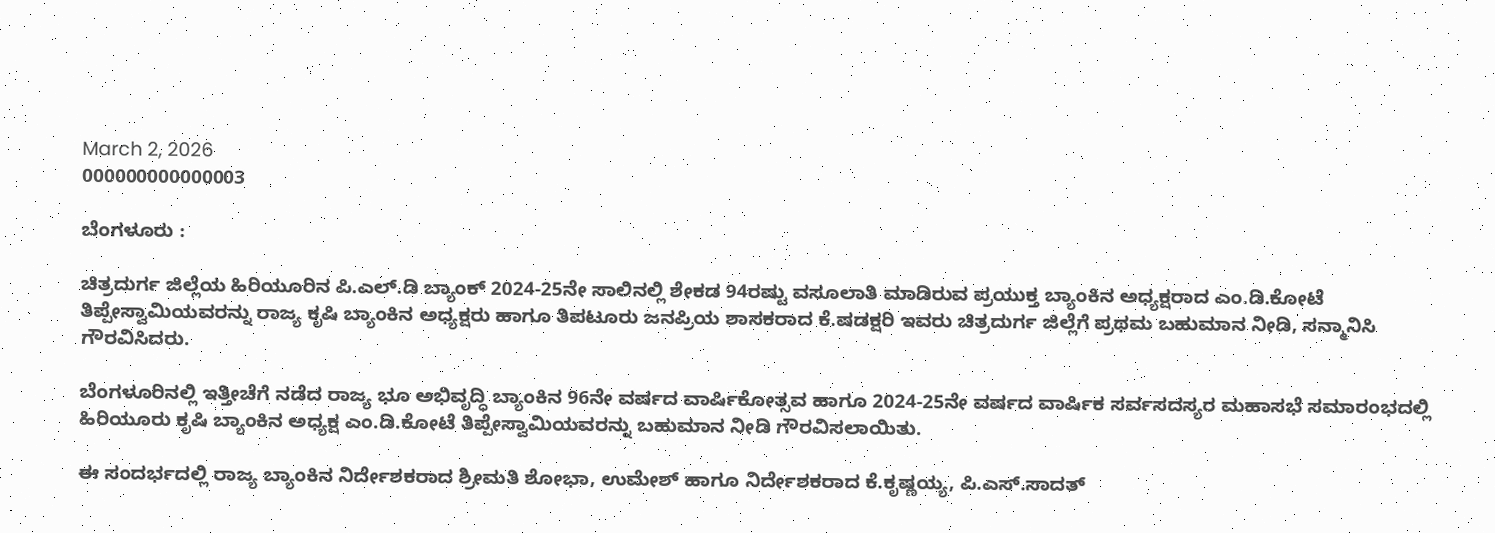March 2, 2026
000000000000003

ಬೆಂಗಳೂರು :

ಚಿತ್ರದುರ್ಗ ಜಿಲ್ಲೆಯ ಹಿರಿಯೂರಿನ ಪಿ.ಎಲ್.ಡಿ ಬ್ಯಾಂಕ್ 2024-25ನೇ ಸಾಲಿನಲ್ಲಿ ಶೇಕಡ 94ರಷ್ಟು ವಸೂಲಾತಿ ಮಾಡಿರುವ ಪ್ರಯುಕ್ತ ಬ್ಯಾಂಕಿನ ಅಧ್ಯಕ್ಷರಾದ ಎಂ.ಡಿ.ಕೋಟೆ ತಿಪ್ಪೇಸ್ವಾಮಿಯವರನ್ನು ರಾಜ್ಯ ಕೃಷಿ ಬ್ಯಾಂಕಿನ ಅಧ್ಯಕ್ಷರು ಹಾಗೂ ತಿಪಟೂರು ಜನಪ್ರಿಯ ಶಾಸಕರಾದ ಕೆ.ಷಡಕ್ಷರಿ ಇವರು ಚಿತ್ರದುರ್ಗ ಜಿಲ್ಲೆಗೆ ಪ್ರಥಮ ಬಹುಮಾನ ನೀಡಿ, ಸನ್ಮಾನಿಸಿ ಗೌರವಿಸಿದರು.

ಬೆಂಗಳೂರಿನಲ್ಲಿ ಇತ್ತೀಚೆಗೆ ನಡೆದ ರಾಜ್ಯ ಭೂ ಅಭಿವೃದ್ಧಿ ಬ್ಯಾಂಕಿನ 96ನೇ ವರ್ಷದ ವಾರ್ಷಿಕೋತ್ಸವ ಹಾಗೂ 2024-25ನೇ ವರ್ಷದ ವಾರ್ಷಿಕ ಸರ್ವಸದಸ್ಯರ ಮಹಾಸಭೆ ಸಮಾರಂಭದಲ್ಲಿ ಹಿರಿಯೂರು ಕೃಷಿ ಬ್ಯಾಂಕಿನ ಅಧ್ಯಕ್ಷ ಎಂ.ಡಿ.ಕೋಟೆ ತಿಪ್ಪೇಸ್ವಾಮಿಯವರನ್ನು ಬಹುಮಾನ ನೀಡಿ ಗೌರವಿಸಲಾಯಿತು.

ಈ ಸಂದರ್ಭದಲ್ಲಿ ರಾಜ್ಯ ಬ್ಯಾಂಕಿನ ನಿರ್ದೇಶಕರಾದ ಶ್ರೀಮತಿ ಶೋಭಾ, ಉಮೇಶ್ ಹಾಗೂ ನಿರ್ದೇಶಕರಾದ ಕೆ.ಕೃಷ್ಣಯ್ಯ, ಪಿ.ಎಸ್.ಸಾದತ್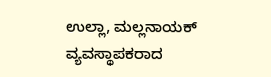ಉಲ್ಲಾ, ಮಲ್ಲನಾಯಕ್ ವ್ಯವಸ್ಥಾಪಕರಾದ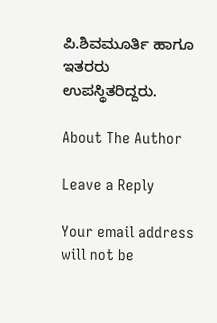ಪಿ.ಶಿವಮೂರ್ತಿ ಹಾಗೂ ಇತರರು ಉಪಸ್ಥಿತರಿದ್ದರು.

About The Author

Leave a Reply

Your email address will not be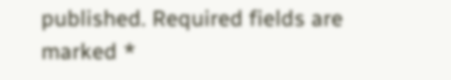published. Required fields are marked *